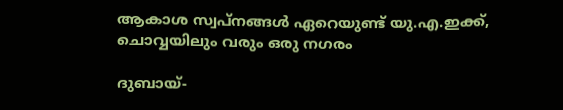ആകാശ സ്വപ്‌നങ്ങള്‍ ഏറെയുണ്ട് യു.എ.ഇക്ക്, ചൊവ്വയിലും വരും ഒരു നഗരം

ദുബായ്-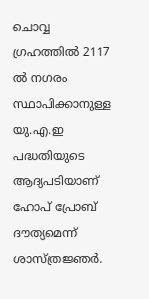ചൊവ്വ ഗ്രഹത്തില്‍ 2117 ല്‍ നഗരം സ്ഥാപിക്കാനുള്ള യു.എ.ഇ പദ്ധതിയുടെ ആദ്യപടിയാണ് ഹോപ് പ്രോബ് ദൗത്യമെന്ന് ശാസ്ത്രജ്ഞര്‍.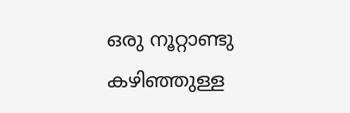ഒരു നൂറ്റാണ്ടു കഴിഞ്ഞുള്ള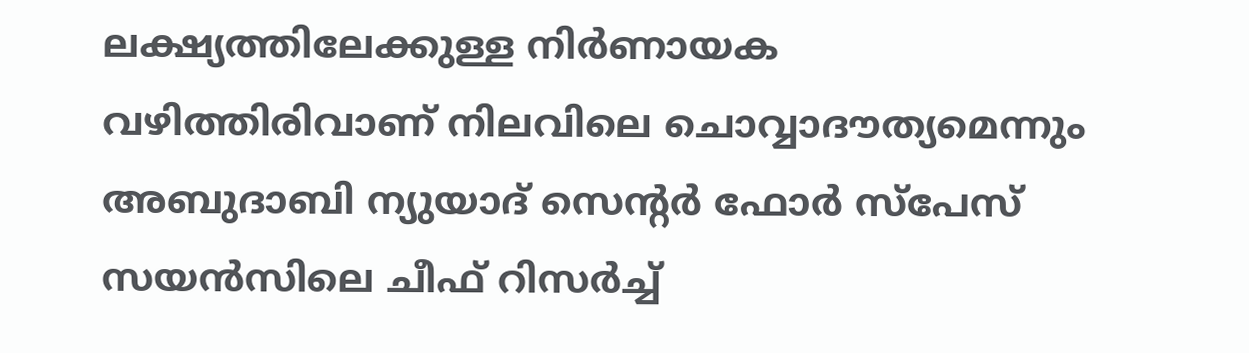ലക്ഷ്യത്തിലേക്കുള്ള നിര്‍ണായക വഴിത്തിരിവാണ് നിലവിലെ ചൊവ്വാദൗത്യമെന്നും അബുദാബി ന്യുയാദ് സെന്റര്‍ ഫോര്‍ സ്‌പേസ് സയന്‍സിലെ ചീഫ് റിസര്‍ച്ച്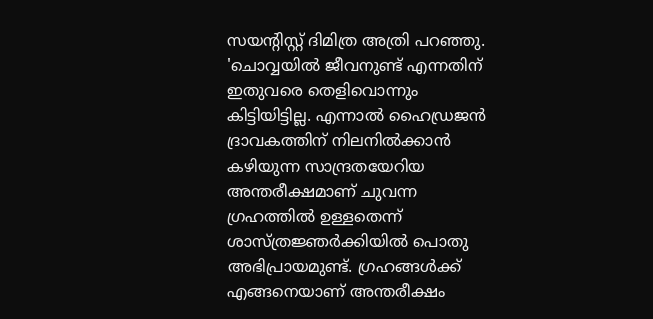സയന്റിസ്റ്റ് ദിമിത്ര അത്രി പറഞ്ഞു.
'ചൊവ്വയില്‍ ജീവനുണ്ട് എന്നതിന് ഇതുവരെ തെളിവൊന്നും കിട്ടിയിട്ടില്ല. എന്നാല്‍ ഹൈഡ്രജന്‍ ദ്രാവകത്തിന് നിലനില്‍ക്കാന്‍ കഴിയുന്ന സാന്ദ്രതയേറിയ അന്തരീക്ഷമാണ് ചുവന്ന ഗ്രഹത്തില്‍ ഉള്ളതെന്ന് ശാസ്ത്രജ്ഞര്‍ക്കിയില്‍ പൊതു അഭിപ്രായമുണ്ട്. ഗ്രഹങ്ങള്‍ക്ക് എങ്ങനെയാണ് അന്തരീക്ഷം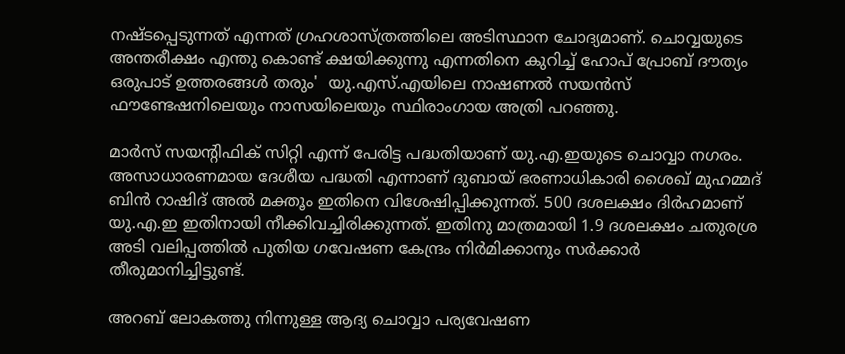നഷ്ടപ്പെടുന്നത് എന്നത് ഗ്രഹശാസ്ത്രത്തിലെ അടിസ്ഥാന ചോദ്യമാണ്. ചൊവ്വയുടെ അന്തരീക്ഷം എന്തു കൊണ്ട് ക്ഷയിക്കുന്നു എന്നതിനെ കുറിച്ച് ഹോപ് പ്രോബ് ദൗത്യം ഒരുപാട് ഉത്തരങ്ങള്‍ തരും'  യു.എസ്.എയിലെ നാഷണല്‍ സയന്‍സ് ഫൗണ്ടേഷനിലെയും നാസയിലെയും സ്ഥിരാംഗായ അത്രി പറഞ്ഞു.

മാര്‍സ് സയന്റിഫിക് സിറ്റി എന്ന് പേരിട്ട പദ്ധതിയാണ് യു.എ.ഇയുടെ ചൊവ്വാ നഗരം. അസാധാരണമായ ദേശീയ പദ്ധതി എന്നാണ് ദുബായ് ഭരണാധികാരി ശൈഖ് മുഹമ്മദ് ബിന്‍ റാഷിദ് അല്‍ മക്തൂം ഇതിനെ വിശേഷിപ്പിക്കുന്നത്. 500 ദശലക്ഷം ദിര്‍ഹമാണ് യു.എ.ഇ ഇതിനായി നീക്കിവച്ചിരിക്കുന്നത്. ഇതിനു മാത്രമായി 1.9 ദശലക്ഷം ചതുരശ്ര അടി വലിപ്പത്തില്‍ പുതിയ ഗവേഷണ കേന്ദ്രം നിര്‍മിക്കാനും സര്‍ക്കാര്‍ തീരുമാനിച്ചിട്ടുണ്ട്.

അറബ് ലോകത്തു നിന്നുള്ള ആദ്യ ചൊവ്വാ പര്യവേഷണ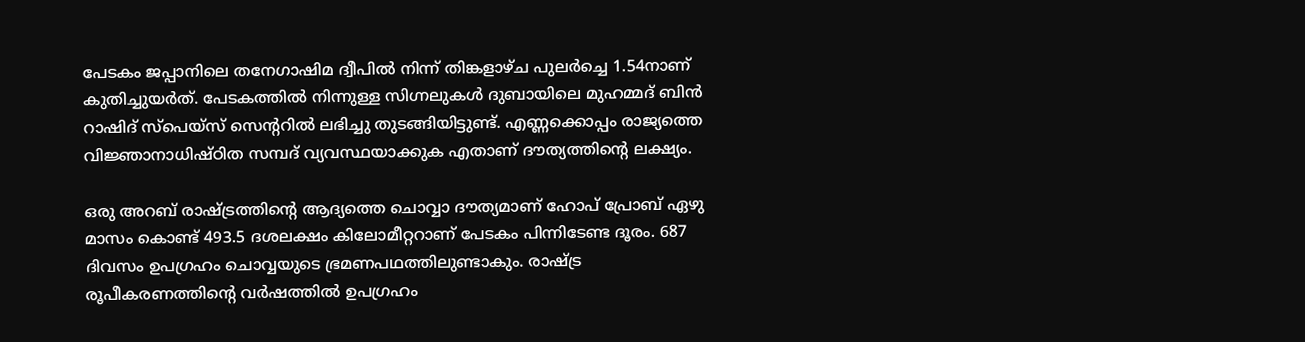പേടകം ജപ്പാനിലെ തനേഗാഷിമ ദ്വീപില്‍ നിന്ന് തിങ്കളാഴ്ച പുലര്‍ച്ചെ 1.54നാണ് കുതിച്ചുയര്‍ത്. പേടകത്തില്‍ നിന്നുള്ള സിഗ്നലുകള്‍ ദുബായിലെ മുഹമ്മദ് ബിന്‍ റാഷിദ് സ്‌പെയ്‌സ് സെന്ററില്‍ ലഭിച്ചു തുടങ്ങിയിട്ടുണ്ട്. എണ്ണക്കൊപ്പം രാജ്യത്തെ വിജ്ഞാനാധിഷ്ഠിത സമ്പദ് വ്യവസ്ഥയാക്കുക എതാണ് ദൗത്യത്തിന്റെ ലക്ഷ്യം.

ഒരു അറബ് രാഷ്ട്രത്തിന്റെ ആദ്യത്തെ ചൊവ്വാ ദൗത്യമാണ് ഹോപ് പ്രോബ് ഏഴു മാസം കൊണ്ട് 493.5 ദശലക്ഷം കിലോമീറ്ററാണ് പേടകം പിന്നിടേണ്ട ദൂരം. 687 ദിവസം ഉപഗ്രഹം ചൊവ്വയുടെ ഭ്രമണപഥത്തിലുണ്ടാകും. രാഷ്ട്ര രൂപീകരണത്തിന്റെ വര്‍ഷത്തില്‍ ഉപഗ്രഹം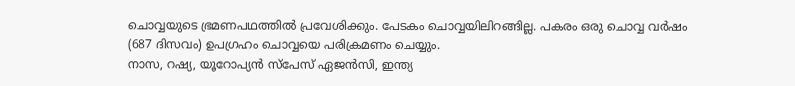ചൊവ്വയുടെ ഭ്രമണപഥത്തില്‍ പ്രവേശിക്കും. പേടകം ചൊവ്വയിലിറങ്ങില്ല. പകരം ഒരു ചൊവ്വ വര്‍ഷം (687 ദിസവം) ഉപഗ്രഹം ചൊവ്വയെ പരിക്രമണം ചെയ്യും.
നാസ, റഷ്യ, യൂറോപ്യന്‍ സ്‌പേസ് ഏജന്‍സി, ഇന്ത്യ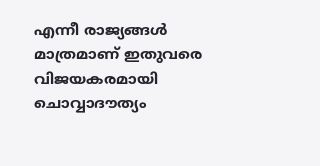എന്നീ രാജ്യങ്ങള്‍ മാത്രമാണ് ഇതുവരെ വിജയകരമായി ചൊവ്വാദൗത്യം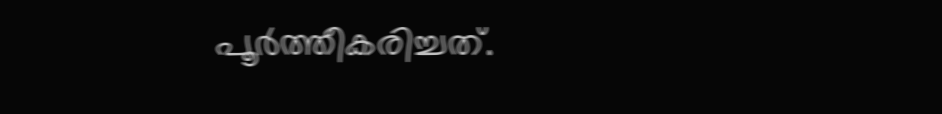പൂര്‍ത്തീകരിച്ചത്.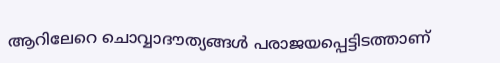ആറിലേറെ ചൊവ്വാദൗത്യങ്ങള്‍ പരാജയപ്പെട്ടിടത്താണ്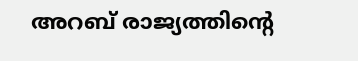അറബ് രാജ്യത്തിന്റെ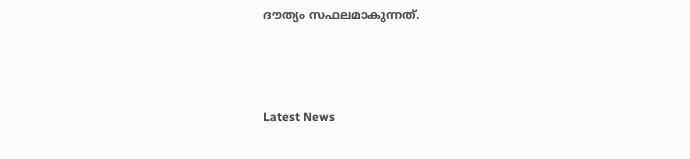ദൗത്യം സഫലമാകുന്നത്.



Latest News